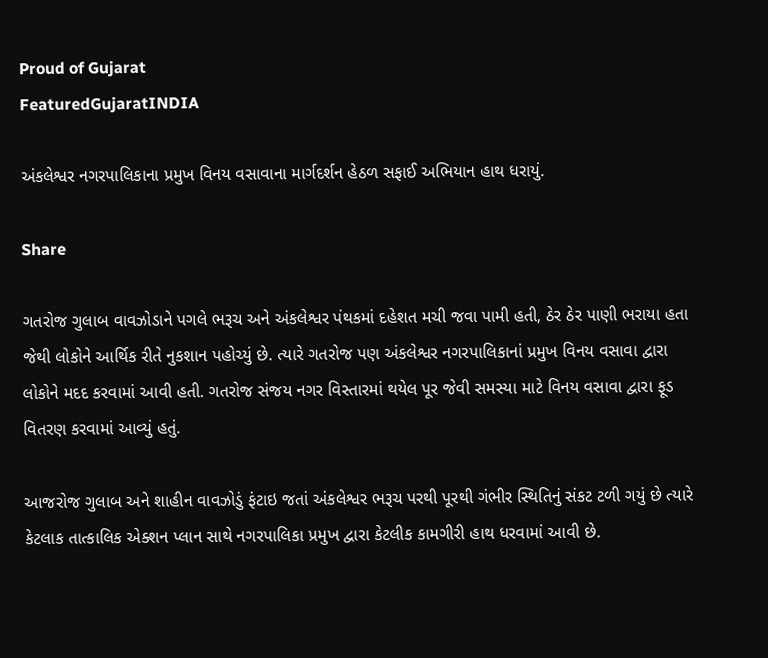Proud of Gujarat
FeaturedGujaratINDIA

અંકલેશ્વર નગરપાલિકાના પ્રમુખ વિનય વસાવાના માર્ગદર્શન હેઠળ સફાઈ અભિયાન હાથ ધરાયું.

Share

ગતરોજ ગુલાબ વાવઝોડાને પગલે ભરૂચ અને અંકલેશ્વર પંથકમાં દહેશત મચી જવા પામી હતી, ઠેર ઠેર પાણી ભરાયા હતા જેથી લોકોને આર્થિક રીતે નુકશાન પહોચ્યું છે. ત્યારે ગતરોજ પણ અંકલેશ્વર નગરપાલિકાનાં પ્રમુખ વિનય વસાવા દ્વારા લોકોને મદદ કરવામાં આવી હતી. ગતરોજ સંજય નગર વિસ્તારમાં થયેલ પૂર જેવી સમસ્યા માટે વિનય વસાવા દ્વારા ફૂડ વિતરણ કરવામાં આવ્યું હતું.

આજરોજ ગુલાબ અને શાહીન વાવઝોડું ફંટાઇ જતાં અંકલેશ્વર ભરૂચ પરથી પૂરથી ગંભીર સ્થિતિનું સંકટ ટળી ગયું છે ત્યારે કેટલાક તાત્કાલિક એક્શન પ્લાન સાથે નગરપાલિકા પ્રમુખ દ્વારા કેટલીક કામગીરી હાથ ધરવામાં આવી છે.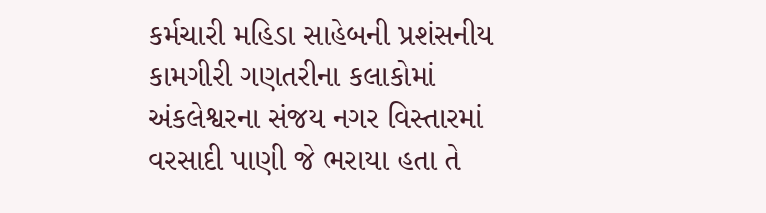કર્મચારી મહિડા સાહેબની પ્રશંસનીય કામગીરી ગણતરીના કલાકોમાં અંકલેશ્વરના સંજય નગર વિસ્તારમાં વરસાદી પાણી જે ભરાયા હતા તે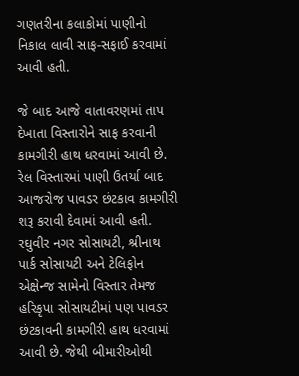ગણતરીના કલાકોમાં પાણીનો નિકાલ લાવી સાફ-સફાઈ કરવામાં આવી હતી.

જે બાદ આજે વાતાવરણમાં તાપ દેખાતા વિસ્તારોને સાફ કરવાની કામગીરી હાથ ધરવામાં આવી છે. રેલ વિસ્તારમાં પાણી ઉતર્યા બાદ આજરોજ પાવડર છંટકાવ કામગીરી શરૂ કરાવી દેવામાં આવી હતી. રઘુવીર નગર સોસાયટી, શ્રીનાથ પાર્ક સોસાયટી અને ટેલિફોન એક્ષેન્જ સામેનો વિસ્તાર તેમજ હરિકૃપા સોસાયટીમાં પણ પાવડર છંટકાવની કામગીરી હાથ ધરવામાં આવી છે. જેથી બીમારીઓથી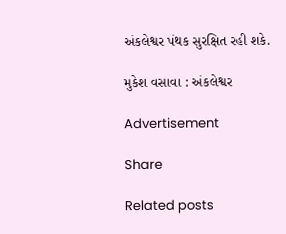અંકલેશ્વર પંથક સુરક્ષિત રહી શકે.

મુકેશ વસાવા : અંકલેશ્વર

Advertisement

Share

Related posts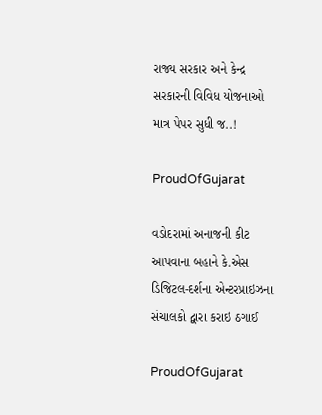રાજ્ય સરકાર અને કેન્દ્ર સરકારની વિવિધ યોજનાઓ માત્ર પેપર સુધી જ..!

ProudOfGujarat

વડોદરામાં અનાજની કીટ આપવાના બહાને કે.એસ ડિજિટલ-દર્શના એન્ટરપ્રાઇઝના સંચાલકો દ્વારા કરાઇ ઠગાઈ

ProudOfGujarat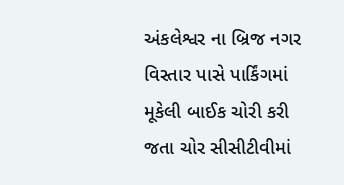અંકલેશ્વર ના બ્રિજ નગર વિસ્તાર પાસે પાર્કિંગમાં મૂકેલી બાઈક ચોરી કરી જતા ચોર સીસીટીવીમાં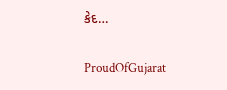કેદ…

ProudOfGujarat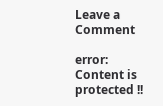Leave a Comment

error: Content is protected !!